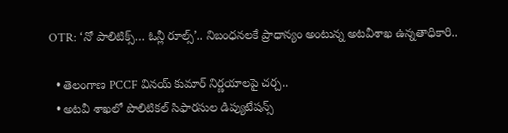OTR: ‘నో పాలిటిక్స్… ఓన్లీ రూల్స్’.. నిబంధనలకే ప్రాధాన్యం అంటున్న అటవీశాఖ ఉన్నతాధికారి..

  • తెలంగాణ PCCF వినయ్ కుమార్ నిర్ణయాలపై చర్చ..
  • అటవీ శాఖలో పొలిటికల్‌ సిఫారసుల డిప్యుటేషన్స్‌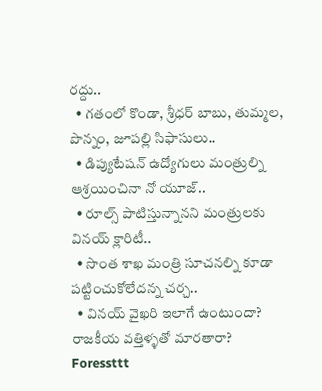రద్దు..
  • గతంలో కొండా, శ్రీధర్ బాబు, తుమ్మల, పొన్నం, జూపల్లి సిఫాసులు..
  • డిప్యుటేషన్ ఉద్యోగులు మంత్రుల్ని ఆశ్రయించినా నో యూజ్‌..
  • రూల్స్‌ పాటిస్తున్నానని మంత్రులకు వినయ్‌ క్లారిటీ..
  • సొంత శాఖ మంత్రి సూచనల్ని కూడా పట్టించుకోలేదన్న చర్చ..
  • వినయ్‌ వైఖరి ఇలాగే ఉంటుందా? రాజకీయ వత్తిళ్ళతో మారతారా?
Foressttt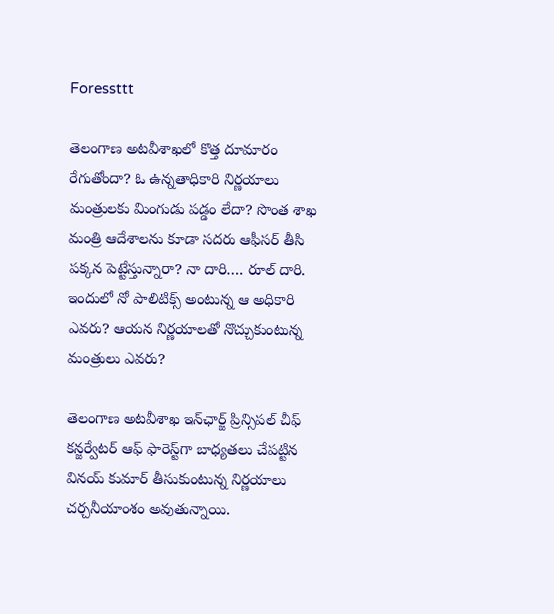Foressttt

తెలంగాణ అటవీశాఖలో కొత్త దూమారం రేగుతోందా? ఓ ఉన్నతాధికారి నిర్ణయాలు మంత్రులకు మింగుడు పడ్డం లేదా? సొంత శాఖ మంత్రి ఆదేశాలను కూడా సదరు ఆఫీసర్‌ తీసి పక్కన పెట్టేస్తున్నారా? నా దారి…. రూల్‌ దారి. ఇందులో నో పాలిటిక్స్‌ అంటున్న ఆ అధికారి ఎవరు? ఆయన నిర్ణయాలతో నొచ్చుకుంటున్న మంత్రులు ఎవరు?

తెలంగాణ అటవీశాఖ ఇన్‌ఛార్జ్‌ ప్రిన్సిపల్ చీఫ్ కన్జర్వేటర్ ఆఫ్ ఫారెస్ట్‌గా బాధ్యతలు చేపట్టిన వినయ్ కుమార్ తీసుకుంటున్న నిర్ణయాలు చర్చనీయాంశం అవుతున్నాయి.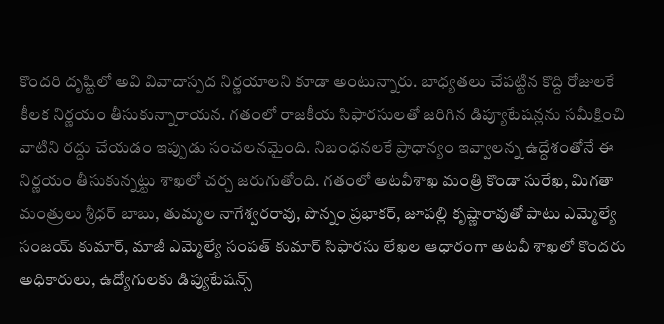కొందరి దృష్టిలో అవి వివాదాస్పద నిర్ణయాలని కూడా అంటున్నారు. బాధ్యతలు చేపట్టిన కొద్ది రోజులకే కీలక నిర్ణయం తీసుకున్నారాయన. గతంలో రాజకీయ సిఫారసులతో జరిగిన డిప్యూటేషన్లను సమీక్షించి వాటిని రద్దు చేయడం ఇప్పుడు సంచలనమైంది. నిబంధనలకే ప్రాధాన్యం ఇవ్వాలన్న ఉద్దేశంతోనే ఈ నిర్ణయం తీసుకున్నట్టు శాఖలో చర్చ జరుగుతోంది. గతంలో అటవీశాఖ మంత్రి కొండా సురేఖ, మిగతా మంత్రులు శ్రీధర్ బాబు, తుమ్మల నాగేశ్వరరావు, పొన్నం ప్రభాకర్, జూపల్లి కృష్ణారావుతో పాటు ఎమ్మెల్యే సంజయ్ కుమార్, మాజీ ఎమ్మెల్యే సంపత్ కుమార్ సిఫారసు లేఖల ఆధారంగా అటవీ శాఖలో కొందరు అధికారులు, ఉద్యోగులకు డిప్యుటేషన్స్‌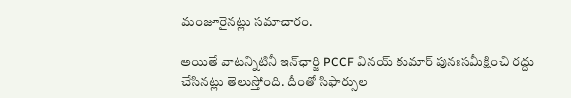మంజూరైనట్లు సమాచారం.

అయితే వాటన్నిటినీ ఇన్‌ఛార్జి PCCF వినయ్ కుమార్ పునఃసమీక్షించి రద్దు చేసినట్లు తెలుస్తోంది. దీంతో సిఫార్సుల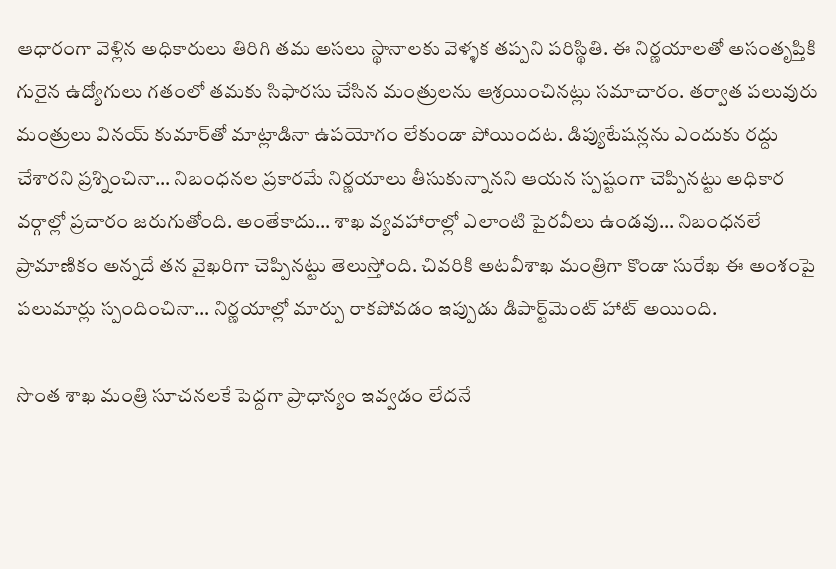ఆధారంగా వెళ్లిన అధికారులు తిరిగి తమ అసలు స్థానాలకు వెళ్ళక తప్పని పరిస్థితి. ఈ నిర్ణయాలతో అసంతృప్తికి గురైన ఉద్యోగులు గతంలో తమకు సిఫారసు చేసిన మంత్రులను ఆశ్రయించినట్లు సమాచారం. తర్వాత పలువురు మంత్రులు వినయ్ కుమార్‌తో మాట్లాడినా ఉపయోగం లేకుండా పోయిందట. డిప్యుటేషన్లను ఎందుకు రద్దు చేశారని ప్రశ్నించినా… నిబంధనల ప్రకారమే నిర్ణయాలు తీసుకున్నానని ఆయన స్పష్టంగా చెప్పినట్టు అధికార వర్గాల్లో ప్రచారం జరుగుతోంది. అంతేకాదు… శాఖ వ్యవహారాల్లో ఎలాంటి పైరవీలు ఉండవు… నిబంధనలే ప్రామాణికం అన్నదే తన వైఖరిగా చెప్పినట్టు తెలుస్తోంది. చివరికి అటవీశాఖ మంత్రిగా కొండా సురేఖ ఈ అంశంపై పలుమార్లు స్పందించినా… నిర్ణయాల్లో మార్పు రాకపోవడం ఇప్పుడు డిపార్ట్‌మెంట్‌ హాట్‌ అయింది.

సొంత శాఖ మంత్రి సూచనలకే పెద్దగా ప్రాధాన్యం ఇవ్వడం లేదనే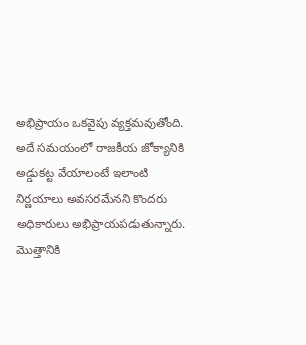అభిప్రాయం ఒకవైపు వ్యక్తమవుతోంది. అదే సమయంలో రాజకీయ జోక్యానికి అడ్డుకట్ట వేయాలంటే ఇలాంటి నిర్ణయాలు అవసరమేనని కొందరు అధికారులు అభిప్రాయపడుతున్నారు. మొత్తానికి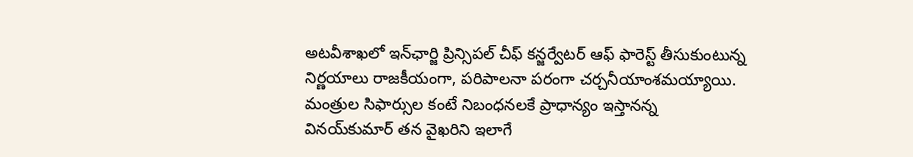అటవీశాఖలో ఇన్‌ఛార్జి ప్రిన్సిపల్ చీఫ్ కన్జర్వేటర్ ఆఫ్ ఫారెస్ట్ తీసుకుంటున్న నిర్ణయాలు రాజకీయంగా, పరిపాలనా పరంగా చర్చనీయాంశమయ్యాయి. మంత్రుల సిఫార్సుల కంటే నిబంధనలకే ప్రాధాన్యం ఇస్తానన్న వినయ్‌కుమార్‌ తన వైఖరిని ఇలాగే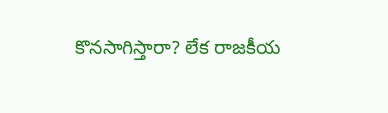కొనసాగిస్తారా? లేక రాజకీయ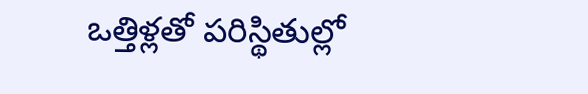ఒత్తిళ్లతో పరిస్థితుల్లో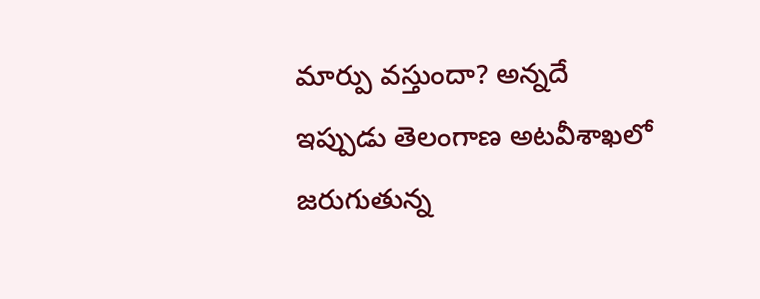మార్పు వస్తుందా? అన్నదే ఇప్పుడు తెలంగాణ అటవీశాఖలో జరుగుతున్న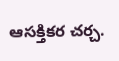ఆసక్తికర చర్చ.